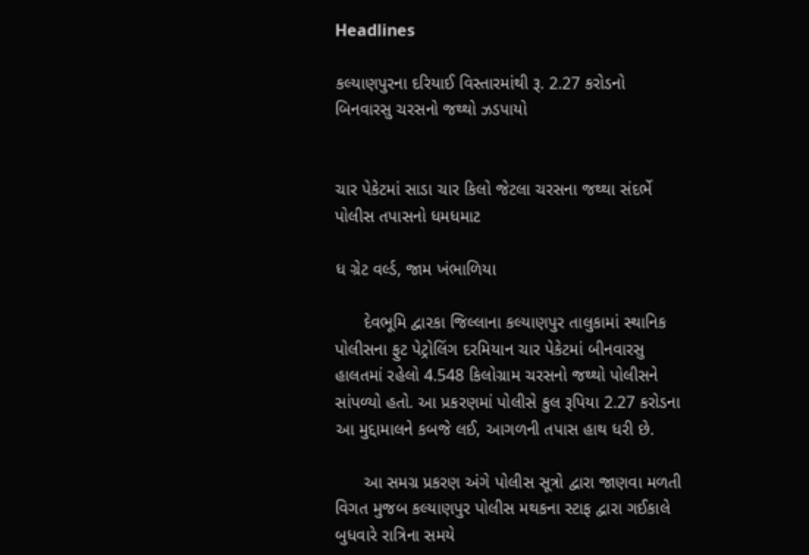Headlines

કલ્યાણપુરના દરિયાઈ વિસ્તારમાંથી રૂ. 2.27 કરોડનો બિનવારસુ ચરસનો જથ્થો ઝડપાયો


ચાર પેકેટમાં સાડા ચાર કિલો જેટલા ચરસના જથ્થા સંદર્ભે પોલીસ તપાસનો ધમધમાટ

ધ ગ્રેટ વર્લ્ડ, જામ ખંભાળિયા

      દેવભૂમિ દ્વારકા જિલ્લાના કલ્યાણપુર તાલુકામાં સ્થાનિક પોલીસના ફુટ પેટ્રોલિંગ દરમિયાન ચાર પેકેટમાં બીનવારસુ હાલતમાં રહેલો 4.548 કિલોગ્રામ ચરસનો જથ્થો પોલીસને સાંપળ્યો હતો. આ પ્રકરણમાં પોલીસે કુલ રૂપિયા 2.27 કરોડના આ મુદ્દામાલને કબજે લઈ, આગળની તપાસ હાથ ધરી છે.

      આ સમગ્ર પ્રકરણ અંગે પોલીસ સૂત્રો દ્વારા જાણવા મળતી વિગત મુજબ કલ્યાણપુર પોલીસ મથકના સ્ટાફ દ્વારા ગઈકાલે બુધવારે રાત્રિના સમયે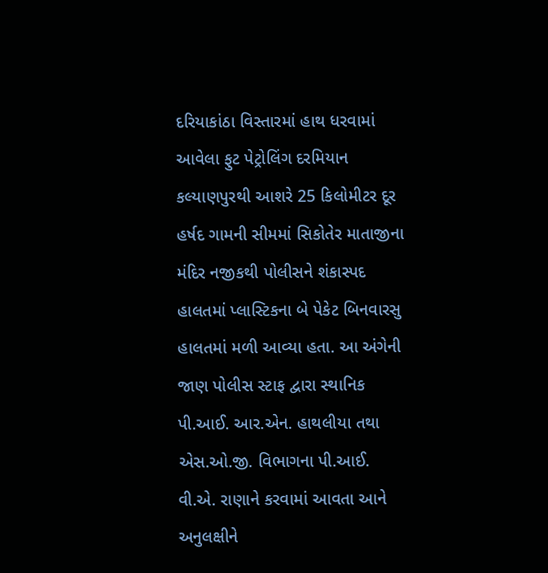દરિયાકાંઠા વિસ્તારમાં હાથ ધરવામાં આવેલા ફુટ પેટ્રોલિંગ દરમિયાન કલ્યાણપુરથી આશરે 25 કિલોમીટર દૂર હર્ષદ ગામની સીમમાં સિકોતેર માતાજીના મંદિર નજીકથી પોલીસને શંકાસ્પદ હાલતમાં પ્લાસ્ટિકના બે પેકેટ બિનવારસુ હાલતમાં મળી આવ્યા હતા. આ અંગેની જાણ પોલીસ સ્ટાફ દ્વારા સ્થાનિક પી.આઈ. આર.એન. હાથલીયા તથા એસ.ઓ.જી. વિભાગના પી.આઈ. વી.એ. રાણાને કરવામાં આવતા આને અનુલક્ષીને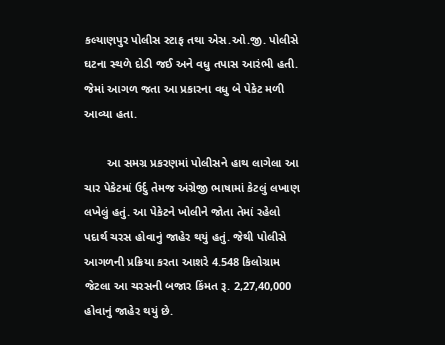કલ્યાણપુર પોલીસ સ્ટાફ તથા એસ.ઓ.જી. પોલીસે ઘટના સ્થળે દોડી જઈ અને વધુ તપાસ આરંભી હતી. જેમાં આગળ જતા આ પ્રકારના વધુ બે પેકેટ મળી આવ્યા હતા.

       આ સમગ્ર પ્રકરણમાં પોલીસને હાથ લાગેલા આ ચાર પેકેટમાં ઉર્દુ તેમજ અંગ્રેજી ભાષામાં કેટલું લખાણ લખેલું હતું. આ પેકેટને ખોલીને જોતા તેમાં રહેલો પદાર્થ ચરસ હોવાનું જાહેર થયું હતું. જેથી પોલીસે આગળની પ્રક્રિયા કરતા આશરે 4.548 કિલોગ્રામ જેટલા આ ચરસની બજાર કિંમત રૂ. 2,27,40,000 હોવાનું જાહેર થયું છે.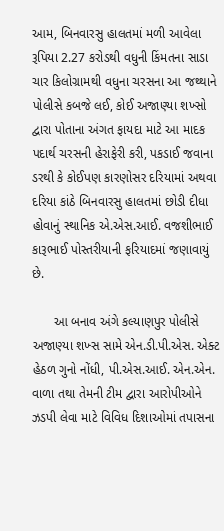આમ, બિનવારસુ હાલતમાં મળી આવેલા રૂપિયા 2.27 કરોડથી વધુની કિંમતના સાડા ચાર કિલોગ્રામથી વધુના ચરસના આ જથ્થાને પોલીસે કબજે લઈ, કોઈ અજાણ્યા શખ્સો દ્વારા પોતાના અંગત ફાયદા માટે આ માદક પદાર્થ ચરસની હેરાફેરી કરી, પકડાઈ જવાના ડરથી કે કોઈપણ કારણોસર દરિયામાં અથવા દરિયા કાંઠે બિનવારસુ હાલતમાં છોડી દીધા હોવાનું સ્થાનિક એ.એસ.આઈ. વજશીભાઈ કારૂભાઈ પોસ્તરીયાની ફરિયાદમાં જણાવાયું છે.

      આ બનાવ અંગે કલ્યાણપુર પોલીસે અજાણ્યા શખ્સ સામે એન.ડી.પી.એસ. એક્ટ હેઠળ ગુનો નોંધી, પી.એસ.આઈ. એન.એન. વાળા તથા તેમની ટીમ દ્વારા આરોપીઓને ઝડપી લેવા માટે વિવિધ દિશાઓમાં તપાસના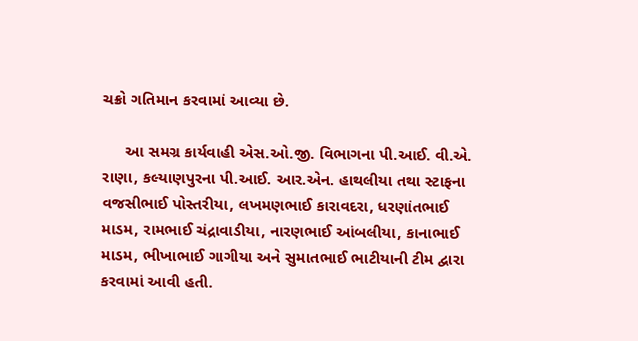ચક્રો ગતિમાન કરવામાં આવ્યા છે.

     આ સમગ્ર કાર્યવાહી એસ.ઓ.જી. વિભાગના પી.આઈ. વી.એ. રાણા, કલ્યાણપુરના પી.આઈ. આર.એન. હાથલીયા તથા સ્ટાફના વજસીભાઈ પોસ્તરીયા, લખમણભાઈ કારાવદરા, ધરણાંતભાઈ માડમ, રામભાઈ ચંદ્રાવાડીયા, નારણભાઈ આંબલીયા, કાનાભાઈ માડમ, ભીખાભાઈ ગાગીયા અને સુમાતભાઈ ભાટીયાની ટીમ દ્વારા કરવામાં આવી હતી.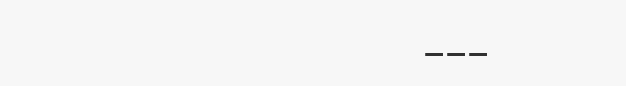___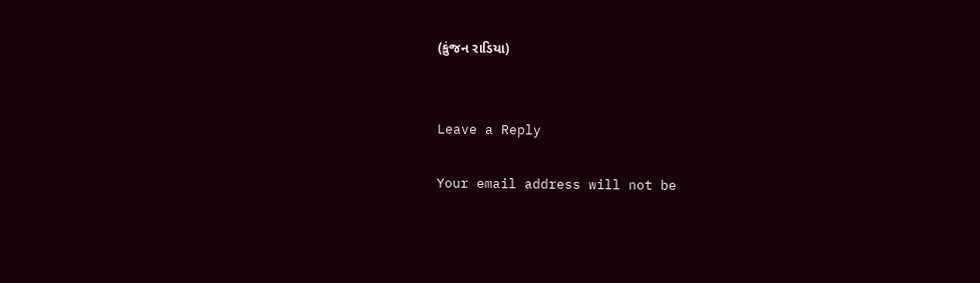(કુંજન રાડિયા)


Leave a Reply

Your email address will not be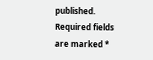published. Required fields are marked *